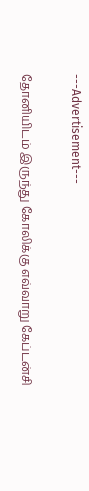---Advertisement---

தோனியிடம் இருந்து கோலிக்கு எவ்வாறு கேப்டன்சி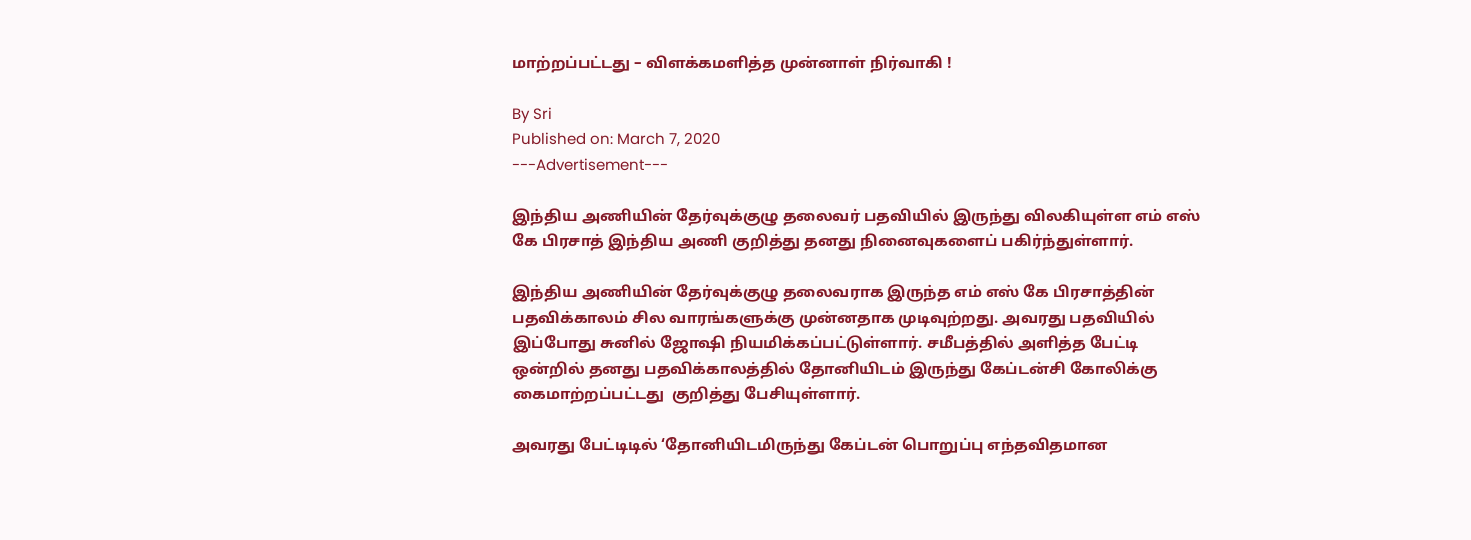மாற்றப்பட்டது – விளக்கமளித்த முன்னாள் நிர்வாகி !

By Sri
Published on: March 7, 2020
---Advertisement---

இந்திய அணியின் தேர்வுக்குழு தலைவர் பதவியில் இருந்து விலகியுள்ள எம் எஸ் கே பிரசாத் இந்திய அணி குறித்து தனது நினைவுகளைப் பகிர்ந்துள்ளார்.

இந்திய அணியின் தேர்வுக்குழு தலைவராக இருந்த எம் எஸ் கே பிரசாத்தின் பதவிக்காலம் சில வாரங்களுக்கு முன்னதாக முடிவுற்றது. அவரது பதவியில் இப்போது சுனில் ஜோஷி நியமிக்கப்பட்டுள்ளார். சமீபத்தில் அளித்த பேட்டி ஒன்றில் தனது பதவிக்காலத்தில் தோனியிடம் இருந்து கேப்டன்சி கோலிக்கு கைமாற்றப்பட்டது  குறித்து பேசியுள்ளார்.

அவரது பேட்டிடில் ‘தோனியிடமிருந்து கேப்டன் பொறுப்பு எந்தவிதமான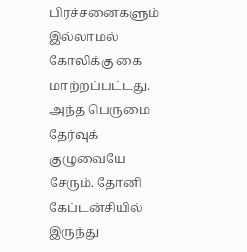பிரச்சனைகளும் இல்லாமல் கோலிக்கு கை மாற்றப்பட்டது. அந்த பெருமை தேர்வுக் குழுவையே சேரும். தோனி கேப்டன்சியில் இருந்து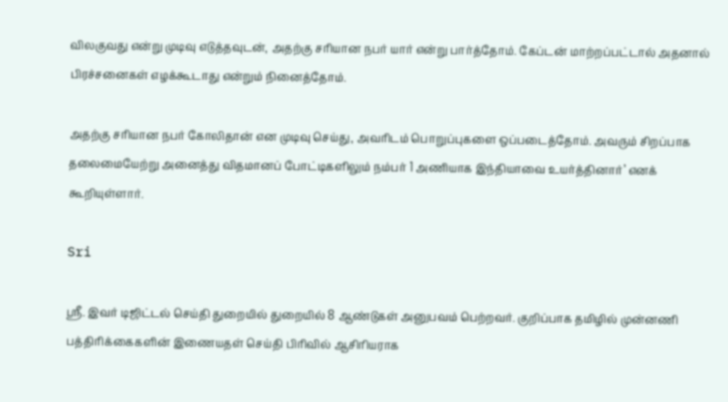விலகுவது என்று முடிவு எடுத்தவுடன், அதற்கு சரியான நபர் யார் என்று பார்த்தோம். கேப்டன் மாற்றப்பட்டால் அதனால் பிரச்சனைகள் எழக்கூடாது என்றும் நினைத்தோம்.

அதற்கு சரியான நபர் கோலிதான் என முடிவு செய்து, அவரிடம் பொறுப்புகளை ஒப்படைத்தோம். அவரும் சிறப்பாக தலைமையேற்று அனைத்து விதமானப் போட்டிகளிலும் நம்பர் 1 அணியாக இந்தியாவை உயர்த்தினார்’ எனக் கூறியுள்ளார்.

Sri

ஸ்ரீ. இவர் டிஜிட்டல் செய்தி துறையில் துறையில் 8 ஆண்டுகள் அனுபவம் பெற்றவர். குறிப்பாக தமிழில் முன்னணி பத்திரிக்கைகளின் இணையதள் செய்தி பிரிவில் ஆசிரியராக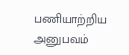பணியாற்றிய அனுபவம்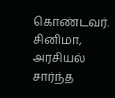கொண்டவர். சினிமா, அரசியல் சார்ந்த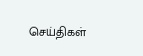செய்திகள்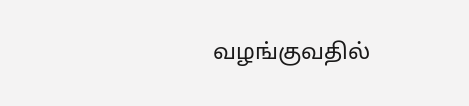வழங்குவதில்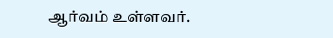ஆர்வம் உள்ளவர்.